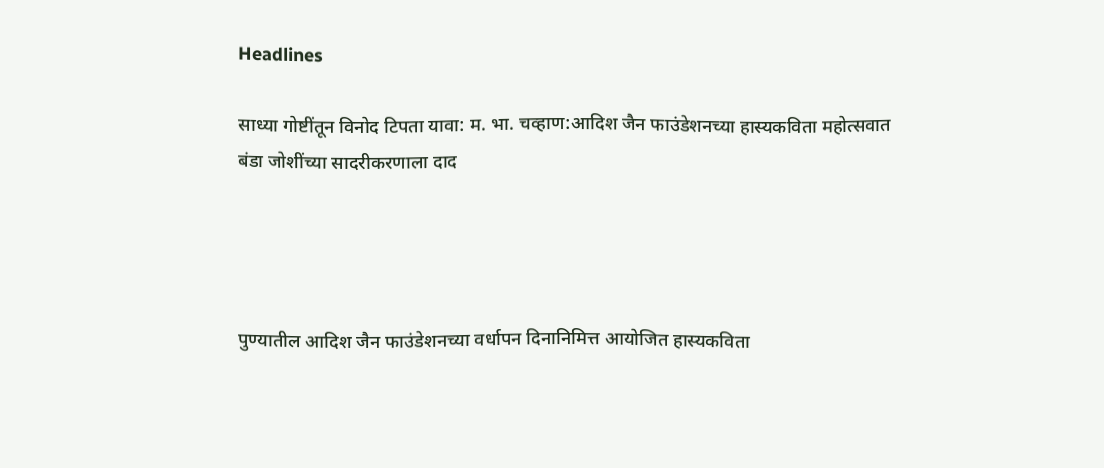Headlines

साध्या गोष्टींतून विनोद टिपता यावा: म. भा. चव्हाण:आदिश जैन फाउंडेशनच्या हास्यकविता महोत्सवात बंडा जोशींच्या सादरीकरणाला दाद




पुण्यातील आदिश जैन फाउंडेशनच्या वर्धापन दिनानिमित्त आयोजित हास्यकविता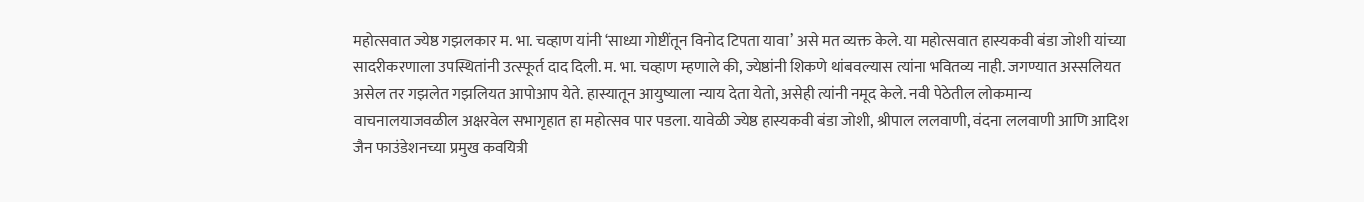महोत्सवात ज्येष्ठ गझलकार म. भा. चव्हाण यांनी ‘साध्या गोष्टींतून विनोद टिपता यावा’ असे मत व्यक्त केले. या महोत्सवात हास्यकवी बंडा जोशी यांच्या सादरीकरणाला उपस्थितांनी उत्स्फूर्त दाद दिली. म. भा. चव्हाण म्हणाले की, ज्येष्ठांनी शिकणे थांबवल्यास त्यांना भवितव्य नाही. जगण्यात अस्सलियत असेल तर गझलेत गझलियत आपोआप येते. हास्यातून आयुष्याला न्याय देता येतो, असेही त्यांनी नमूद केले. नवी पेठेतील लोकमान्य वाचनालयाजवळील अक्षरवेल सभागृहात हा महोत्सव पार पडला. यावेळी ज्येष्ठ हास्यकवी बंडा जोशी, श्रीपाल ललवाणी, वंदना ललवाणी आणि आदिश जैन फाउंडेशनच्या प्रमुख कवयित्री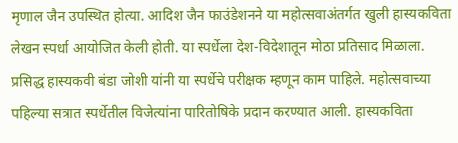मृणाल जैन उपस्थित होत्या. आदिश जैन फाउंडेशनने या महोत्सवाअंतर्गत खुली हास्यकविता लेखन स्पर्धा आयोजित केली होती. या स्पर्धेला देश-विदेशातून मोठा प्रतिसाद मिळाला. प्रसिद्ध हास्यकवी बंडा जोशी यांनी या स्पर्धेचे परीक्षक म्हणून काम पाहिले. महोत्सवाच्या पहिल्या सत्रात स्पर्धेतील विजेत्यांना पारितोषिके प्रदान करण्यात आली. हास्यकविता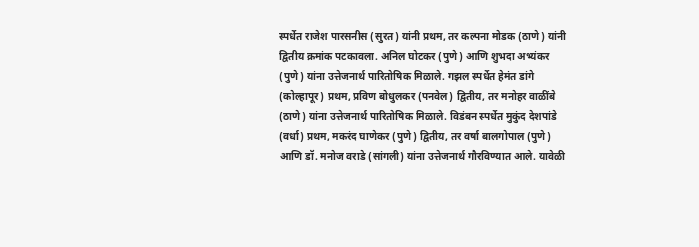स्पर्धेत राजेश पारसनीस (सुरत) यांनी प्रथम, तर कल्पना मोडक (ठाणे) यांनी द्वितीय क्रमांक पटकावला. अनिल घोटकर (पुणे) आणि शुभदा अभ्यंकर (पुणे) यांना उत्तेजनार्थ पारितोषिक मिळाले. गझल स्पर्धेत हेमंत डांगे (कोल्हापूर) प्रथम, प्रविण बोधुलकर (पनवेल) द्वितीय, तर मनोहर वाळींबे (ठाणे) यांना उत्तेजनार्थ पारितोषिक मिळाले. विडंबन स्पर्धेत मुकुंद देशपांडे (वर्धा) प्रथम, मकरंद घाणेकर (पुणे) द्वितीय, तर वर्षा बालगोपाल (पुणे) आणि डॉ. मनोज वराडे (सांगली) यांना उत्तेजनार्थ गौरविण्यात आले. यावेळी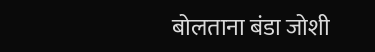बोलताना बंडा जोशी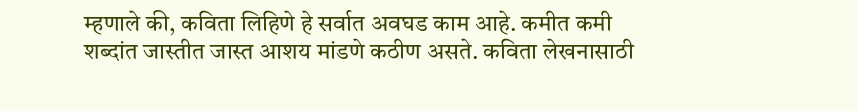म्हणाले की, कविता लिहिणे हे सर्वात अवघड काम आहे. कमीत कमी शब्दांत जास्तीत जास्त आशय मांडणे कठीण असते. कविता लेखनासाठी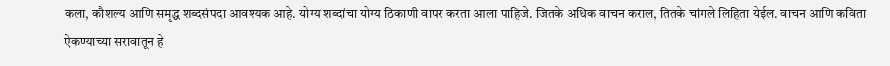कला, कौशल्य आणि समृद्ध शब्दसंपदा आवश्यक आहे. योग्य शब्दांचा योग्य ठिकाणी वापर करता आला पाहिजे. जितके अधिक वाचन कराल, तितके चांगले लिहिता येईल. वाचन आणि कविता ऐकण्याच्या सरावातून हे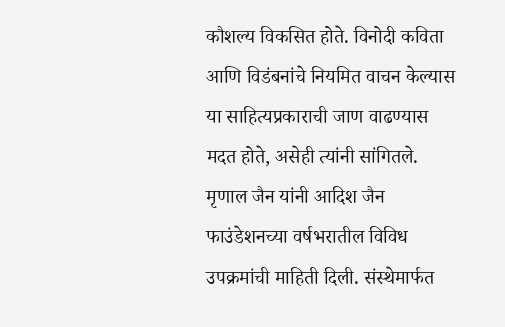कौशल्य विकसित होते. विनोदी कविता आणि विडंबनांचे नियमित वाचन केल्यास या साहित्यप्रकाराची जाण वाढण्यास मदत होते, असेही त्यांनी सांगितले. मृणाल जैन यांनी आदिश जैन फाउंडेशनच्या वर्षभरातील विविध उपक्रमांची माहिती दिली. संस्थेमार्फत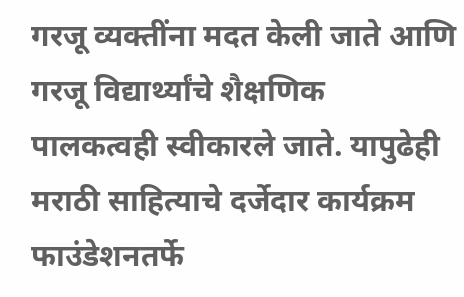गरजू व्यक्तींना मदत केली जाते आणि गरजू विद्यार्थ्यांचे शैक्षणिक पालकत्वही स्वीकारले जाते. यापुढेही मराठी साहित्याचे दर्जेदार कार्यक्रम फाउंडेशनतर्फे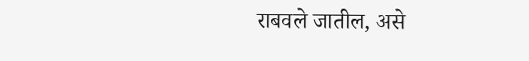राबवले जातील, असे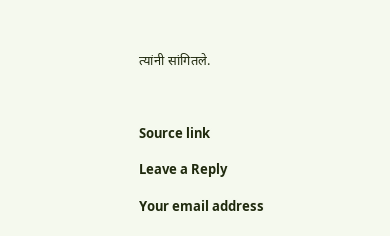त्यांनी सांगितले.



Source link

Leave a Reply

Your email address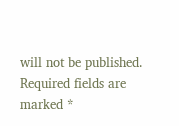will not be published. Required fields are marked *